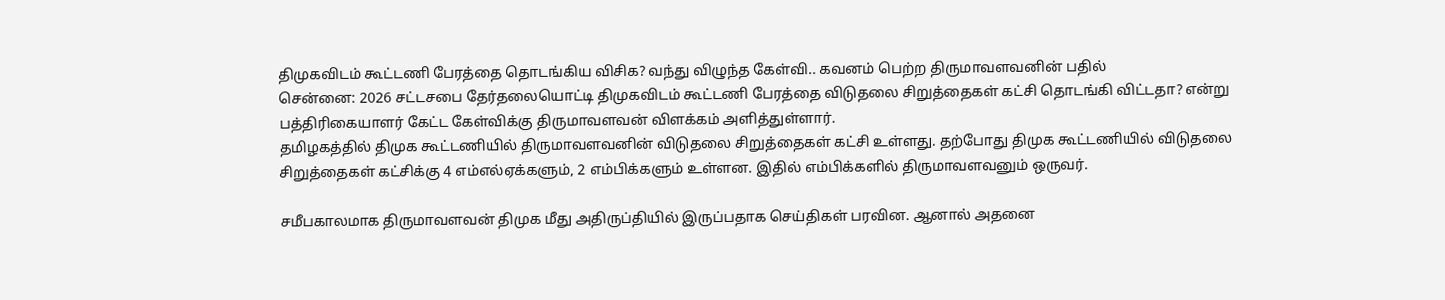திமுகவிடம் கூட்டணி பேரத்தை தொடங்கிய விசிக? வந்து விழுந்த கேள்வி.. கவனம் பெற்ற திருமாவளவனின் பதில்
சென்னை: 2026 சட்டசபை தேர்தலையொட்டி திமுகவிடம் கூட்டணி பேரத்தை விடுதலை சிறுத்தைகள் கட்சி தொடங்கி விட்டதா? என்று பத்திரிகையாளர் கேட்ட கேள்விக்கு திருமாவளவன் விளக்கம் அளித்துள்ளார்.
தமிழகத்தில் திமுக கூட்டணியில் திருமாவளவனின் விடுதலை சிறுத்தைகள் கட்சி உள்ளது. தற்போது திமுக கூட்டணியில் விடுதலை சிறுத்தைகள் கட்சிக்கு 4 எம்எல்ஏக்களும், 2 எம்பிக்களும் உள்ளன. இதில் எம்பிக்களில் திருமாவளவனும் ஒருவர்.

சமீபகாலமாக திருமாவளவன் திமுக மீது அதிருப்தியில் இருப்பதாக செய்திகள் பரவின. ஆனால் அதனை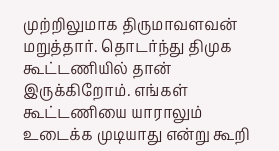முற்றிலுமாக திருமாவளவன் மறுத்தார். தொடர்ந்து திமுக கூட்டணியில் தான் இருக்கிறோம். எங்கள் கூட்டணியை யாராலும் உடைக்க முடியாது என்று கூறி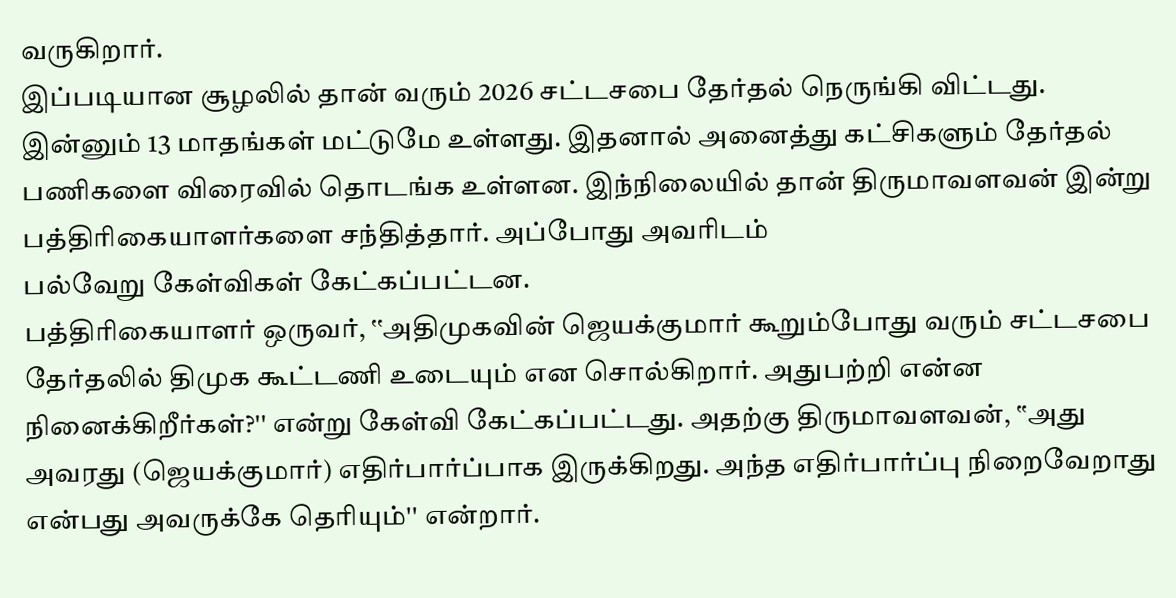வருகிறார்.
இப்படியான சூழலில் தான் வரும் 2026 சட்டசபை தேர்தல் நெருங்கி விட்டது. இன்னும் 13 மாதங்கள் மட்டுமே உள்ளது. இதனால் அனைத்து கட்சிகளும் தேர்தல் பணிகளை விரைவில் தொடங்க உள்ளன. இந்நிலையில் தான் திருமாவளவன் இன்று பத்திரிகையாளர்களை சந்தித்தார். அப்போது அவரிடம்
பல்வேறு கேள்விகள் கேட்கப்பட்டன.
பத்திரிகையாளர் ஒருவர், ‛‛அதிமுகவின் ஜெயக்குமார் கூறும்போது வரும் சட்டசபை தேர்தலில் திமுக கூட்டணி உடையும் என சொல்கிறார். அதுபற்றி என்ன நினைக்கிறீர்கள்?'' என்று கேள்வி கேட்கப்பட்டது. அதற்கு திருமாவளவன், ‛‛அது அவரது (ஜெயக்குமார்) எதிர்பார்ப்பாக இருக்கிறது. அந்த எதிர்பார்ப்பு நிறைவேறாது என்பது அவருக்கே தெரியும்'' என்றார்.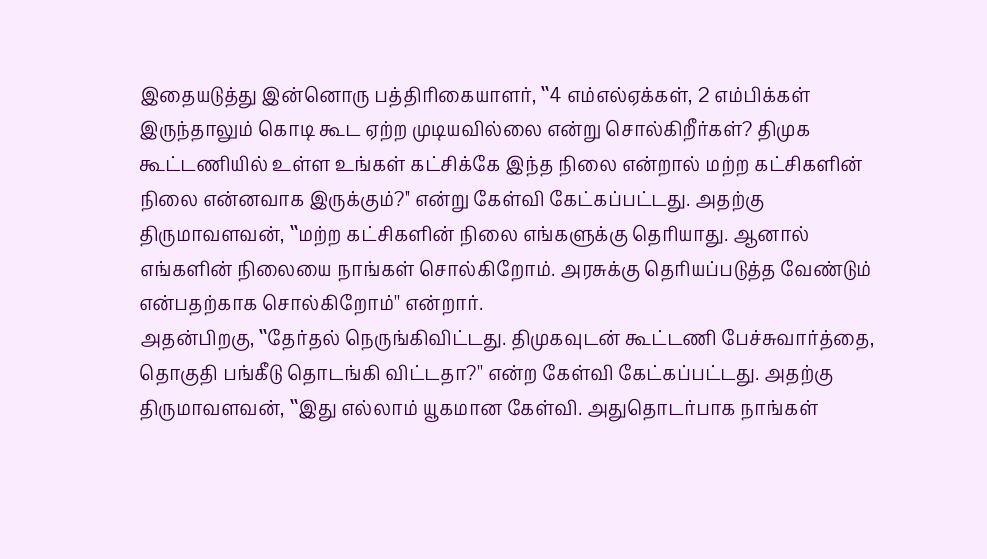இதையடுத்து இன்னொரு பத்திரிகையாளர், ‛‛4 எம்எல்ஏக்கள், 2 எம்பிக்கள் இருந்தாலும் கொடி கூட ஏற்ற முடியவில்லை என்று சொல்கிறீர்கள்? திமுக கூட்டணியில் உள்ள உங்கள் கட்சிக்கே இந்த நிலை என்றால் மற்ற கட்சிகளின் நிலை என்னவாக இருக்கும்?'' என்று கேள்வி கேட்கப்பட்டது. அதற்கு திருமாவளவன், ‛‛மற்ற கட்சிகளின் நிலை எங்களுக்கு தெரியாது. ஆனால் எங்களின் நிலையை நாங்கள் சொல்கிறோம். அரசுக்கு தெரியப்படுத்த வேண்டும் என்பதற்காக சொல்கிறோம்'' என்றார்.
அதன்பிறகு, ‛‛தேர்தல் நெருங்கிவிட்டது. திமுகவுடன் கூட்டணி பேச்சுவார்த்தை, தொகுதி பங்கீடு தொடங்கி விட்டதா?'' என்ற கேள்வி கேட்கப்பட்டது. அதற்கு திருமாவளவன், ‛‛இது எல்லாம் யூகமான கேள்வி. அதுதொடர்பாக நாங்கள்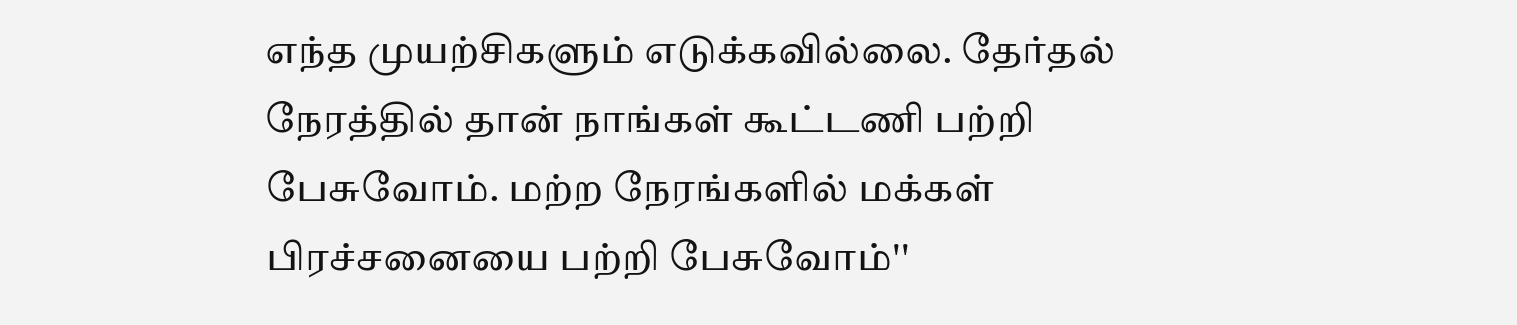எந்த முயற்சிகளும் எடுக்கவில்லை. தேர்தல் நேரத்தில் தான் நாங்கள் கூட்டணி பற்றி பேசுவோம். மற்ற நேரங்களில் மக்கள் பிரச்சனையை பற்றி பேசுவோம்''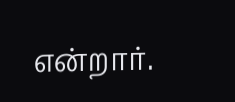என்றார்.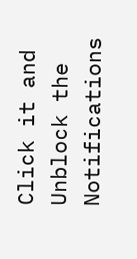Click it and Unblock the Notifications